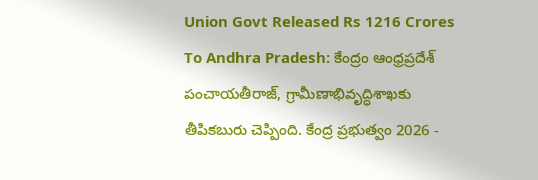Union Govt Released Rs 1216 Crores To Andhra Pradesh: కేంద్రం ఆంధ్రప్రదేశ్ పంచాయతీరాజ్, గ్రామీణాభివృద్ధిశాఖకు తీపికబురు చెప్పింది. కేంద్ర ప్రభుత్వం 2026 -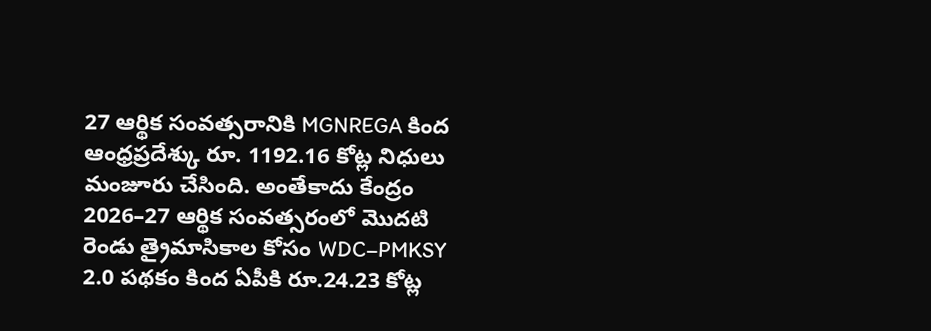27 ఆర్థిక సంవత్సరానికి MGNREGA కింద ఆంధ్రప్రదేశ్కు రూ. 1192.16 కోట్ల నిధులు మంజూరు చేసింది. అంతేకాదు కేంద్రం 2026–27 ఆర్థిక సంవత్సరంలో మొదటి రెండు త్రైమాసికాల కోసం WDC–PMKSY 2.0 పథకం కింద ఏపీకి రూ.24.23 కోట్ల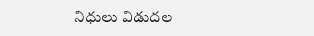నిధులు విడుదల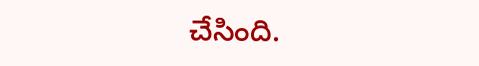చేసింది.